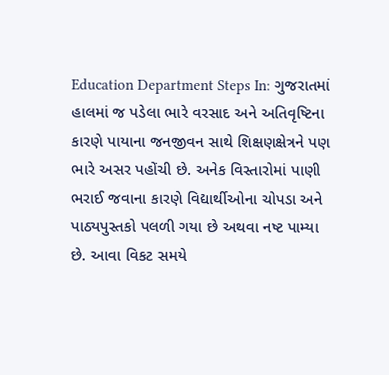Education Department Steps In: ગુજરાતમાં હાલમાં જ પડેલા ભારે વરસાદ અને અતિવૃષ્ટિના કારણે પાયાના જનજીવન સાથે શિક્ષણક્ષેત્રને પણ ભારે અસર પહોંચી છે. અનેક વિસ્તારોમાં પાણી ભરાઈ જવાના કારણે વિદ્યાર્થીઓના ચોપડા અને પાઠ્યપુસ્તકો પલળી ગયા છે અથવા નષ્ટ પામ્યા છે. આવા વિકટ સમયે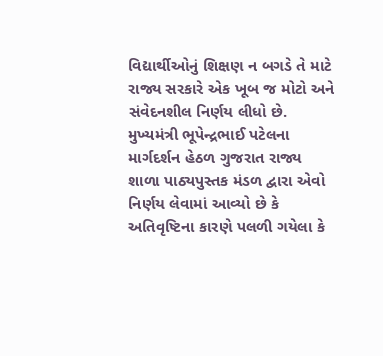વિદ્યાર્થીઓનું શિક્ષણ ન બગડે તે માટે રાજ્ય સરકારે એક ખૂબ જ મોટો અને સંવેદનશીલ નિર્ણય લીધો છે.
મુખ્યમંત્રી ભૂપેન્દ્રભાઈ પટેલના માર્ગદર્શન હેઠળ ગુજરાત રાજ્ય શાળા પાઠ્યપુસ્તક મંડળ દ્વારા એવો નિર્ણય લેવામાં આવ્યો છે કે અતિવૃષ્ટિના કારણે પલળી ગયેલા કે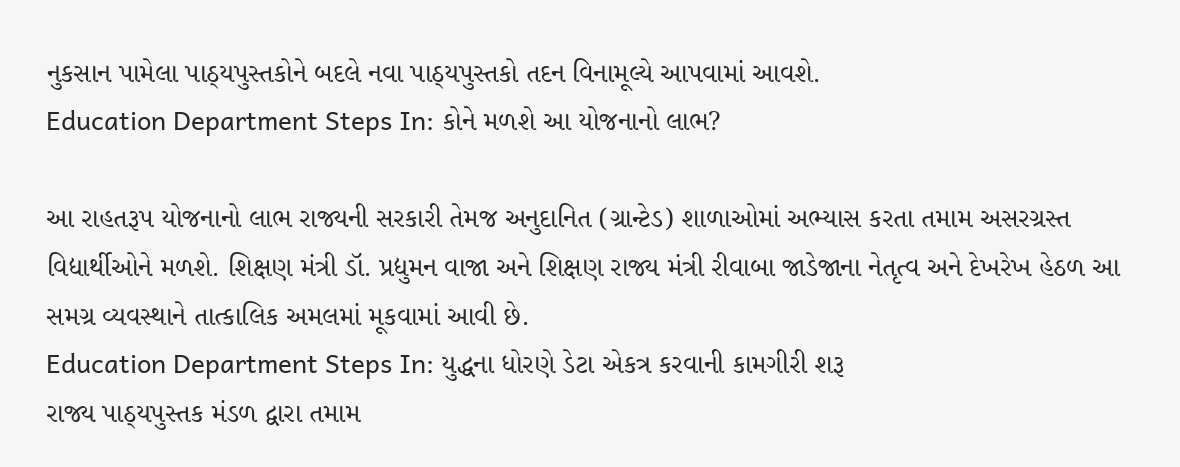નુકસાન પામેલા પાઠ્યપુસ્તકોને બદલે નવા પાઠ્યપુસ્તકો તદન વિનામૂલ્યે આપવામાં આવશે.
Education Department Steps In: કોને મળશે આ યોજનાનો લાભ?

આ રાહતરૂપ યોજનાનો લાભ રાજ્યની સરકારી તેમજ અનુદાનિત (ગ્રાન્ટેડ) શાળાઓમાં અભ્યાસ કરતા તમામ અસરગ્રસ્ત વિદ્યાર્થીઓને મળશે. શિક્ષણ મંત્રી ડૉ. પ્રદ્યુમન વાજા અને શિક્ષણ રાજ્ય મંત્રી રીવાબા જાડેજાના નેતૃત્વ અને દેખરેખ હેઠળ આ સમગ્ર વ્યવસ્થાને તાત્કાલિક અમલમાં મૂકવામાં આવી છે.
Education Department Steps In: યુદ્ધના ધોરણે ડેટા એકત્ર કરવાની કામગીરી શરૂ
રાજ્ય પાઠ્યપુસ્તક મંડળ દ્વારા તમામ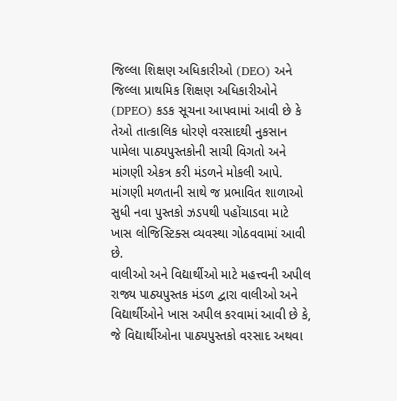જિલ્લા શિક્ષણ અધિકારીઓ (DEO) અને જિલ્લા પ્રાથમિક શિક્ષણ અધિકારીઓને (DPEO) કડક સૂચના આપવામાં આવી છે કે તેઓ તાત્કાલિક ધોરણે વરસાદથી નુકસાન પામેલા પાઠ્યપુસ્તકોની સાચી વિગતો અને માંગણી એકત્ર કરી મંડળને મોકલી આપે. માંગણી મળતાની સાથે જ પ્રભાવિત શાળાઓ સુધી નવા પુસ્તકો ઝડપથી પહોંચાડવા માટે ખાસ લોજિસ્ટિક્સ વ્યવસ્થા ગોઠવવામાં આવી છે.
વાલીઓ અને વિદ્યાર્થીઓ માટે મહત્ત્વની અપીલ
રાજ્ય પાઠ્યપુસ્તક મંડળ દ્વારા વાલીઓ અને વિદ્યાર્થીઓને ખાસ અપીલ કરવામાં આવી છે કે, જે વિદ્યાર્થીઓના પાઠ્યપુસ્તકો વરસાદ અથવા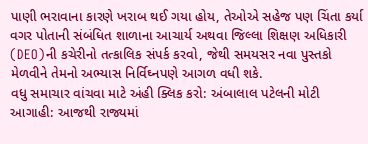પાણી ભરાવાના કારણે ખરાબ થઈ ગયા હોય, તેઓએ સહેજ પણ ચિંતા કર્યા વગર પોતાની સંબંધિત શાળાના આચાર્ય અથવા જિલ્લા શિક્ષણ અધિકારી (DEO)ની કચેરીનો તત્કાલિક સંપર્ક કરવો, જેથી સમયસર નવા પુસ્તકો મેળવીને તેમનો અભ્યાસ નિર્વિઘ્નપણે આગળ વધી શકે.
વધુ સમાચાર વાંચવા માટે અંહી ક્લિક કરો: અંબાલાલ પટેલની મોટી આગાહી: આજથી રાજ્યમાં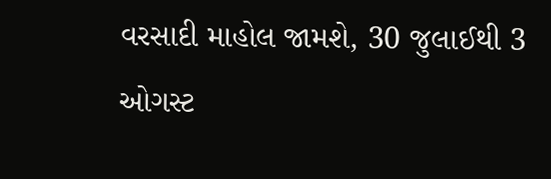વરસાદી માહોલ જામશે, 30 જુલાઈથી 3 ઓગસ્ટ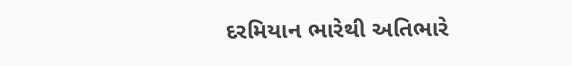દરમિયાન ભારેથી અતિભારે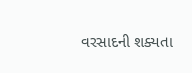વરસાદની શક્યતા